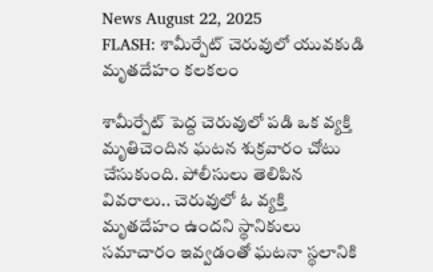News August 22, 2025
FLASH: శామీర్పేట్ చెరువులో యువకుడి మృతదేహం కలకలం

శామీర్పేట్ పెద్ద చెరువులో పడి ఒక వ్యక్తి మృతిచెందిన ఘటన శుక్రవారం చోటు చేసుకుంది. పోలీసులు తెలిపిన వివరాలు.. చెరువులో ఓ వ్యక్తి మృతదేహం ఉందని స్థానికులు సమాచారం ఇవ్వడంతో ఘటనా స్థలానికి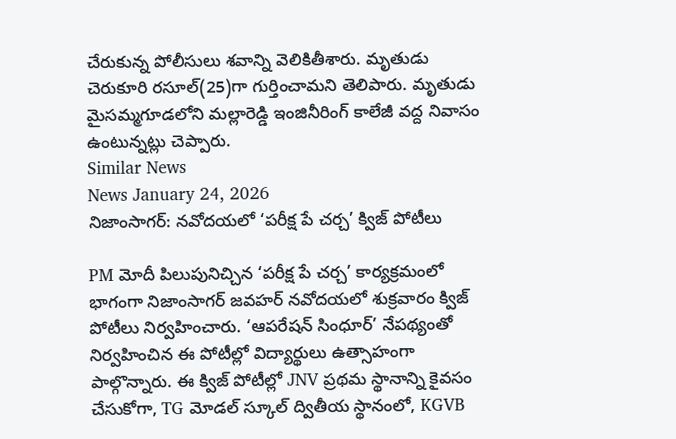చేరుకున్న పోలీసులు శవాన్ని వెలికితీశారు. మృతుడు చెరుకూరి రసూల్(25)గా గుర్తించామని తెలిపారు. మృతుడు మైసమ్మగూడలోని మల్లారెడ్డి ఇంజినీరింగ్ కాలేజీ వద్ద నివాసం ఉంటున్నట్లు చెప్పారు.
Similar News
News January 24, 2026
నిజాంసాగర్: నవోదయలో ‘పరీక్ష పే చర్చ’ క్విజ్ పోటీలు

PM మోదీ పిలుపునిచ్చిన ‘పరీక్ష పే చర్చ’ కార్యక్రమంలో భాగంగా నిజాంసాగర్ జవహర్ నవోదయలో శుక్రవారం క్విజ్ పోటీలు నిర్వహించారు. ‘ఆపరేషన్ సింధూర్’ నేపథ్యంతో నిర్వహించిన ఈ పోటీల్లో విద్యార్థులు ఉత్సాహంగా పాల్గొన్నారు. ఈ క్విజ్ పోటీల్లో JNV ప్రథమ స్థానాన్ని కైవసం చేసుకోగా, TG మోడల్ స్కూల్ ద్వితీయ స్థానంలో, KGVB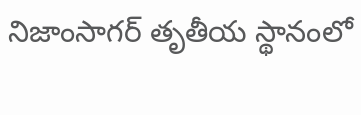నిజాంసాగర్ తృతీయ స్థానంలో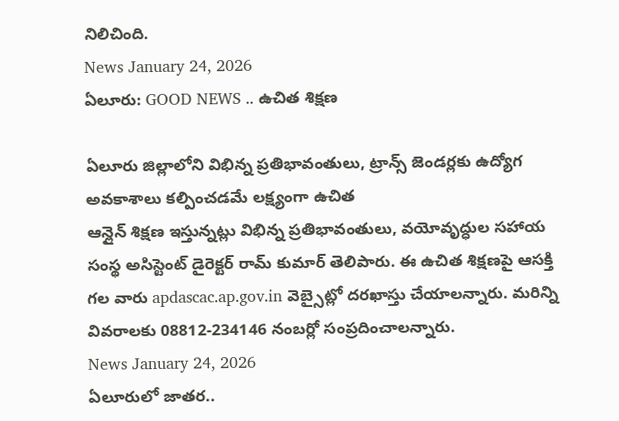నిలిచింది.
News January 24, 2026
ఏలూరు: GOOD NEWS .. ఉచిత శిక్షణ

ఏలూరు జిల్లాలోని విభిన్న ప్రతిభావంతులు, ట్రాన్స్ జెండర్లకు ఉద్యోగ అవకాశాలు కల్పించడమే లక్ష్యంగా ఉచిత
ఆన్లైన్ శిక్షణ ఇస్తున్నట్లు విభిన్న ప్రతిభావంతులు, వయోవృద్ధుల సహాయ సంస్థ అసిస్టెంట్ డైరెక్టర్ రామ్ కుమార్ తెలిపారు. ఈ ఉచిత శిక్షణపై ఆసక్తి గల వారు apdascac.ap.gov.in వెబ్సైట్లో దరఖాస్తు చేయాలన్నారు. మరిన్ని వివరాలకు 08812-234146 నంబర్లో సంప్రదించాలన్నారు.
News January 24, 2026
ఏలూరులో జాతర..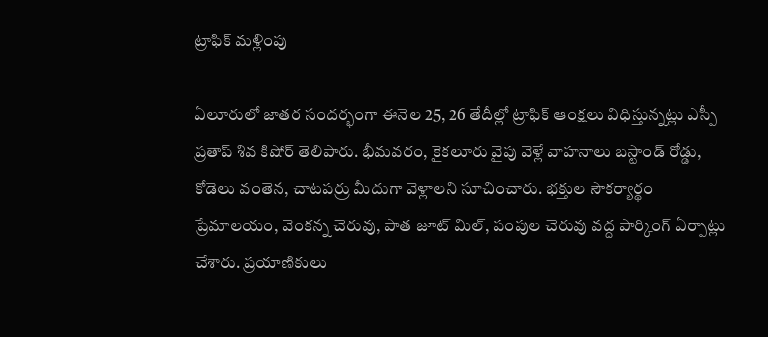ట్రాఫిక్ మళ్లింపు

ఏలూరులో జాతర సందర్భంగా ఈనెల 25, 26 తేదీల్లో ట్రాఫిక్ ఆంక్షలు విధిస్తున్నట్లు ఎస్పీ ప్రతాప్ శివ కిషోర్ తెలిపారు. భీమవరం, కైకలూరు వైపు వెళ్లే వాహనాలు బస్టాండ్ రోడ్డు, కోడెలు వంతెన, చాటపర్రు మీదుగా వెళ్లాలని సూచించారు. భక్తుల సౌకర్యార్థం ప్రేమాలయం, వెంకన్న చెరువు, పాత జూట్ మిల్, పంపుల చెరువు వద్ద పార్కింగ్ ఏర్పాట్లు చేశారు. ప్రయాణికులు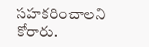సహకరించాలని కోరారు.